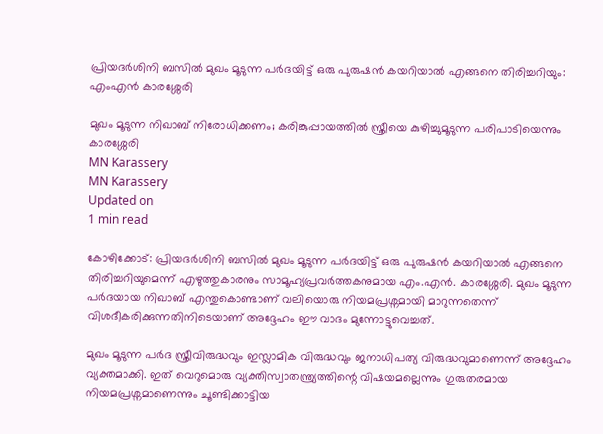പ്രിയദർശിനി ബസിൽ മുഖം മൂടുന്ന പർദയിട്ട് ഒരു പുരുഷൻ കയറിയാൽ എങ്ങനെ തിരിച്ചറിയും: എംഎൻ കാരശ്ശേരി

മുഖം മൂടുന്ന നിഖാബ് നിരോധിക്കണം; കരിങ്കുപ്പായത്തിൽ സ്ത്രീയെ കുഴിച്ചുമൂടുന്ന പരിപാടിയെന്നും കാരശ്ശേരി
MN Karassery
MN Karassery
Updated on
1 min read

കോഴിക്കോട്: പ്രിയദർശിനി ബസിൽ മുഖം മൂടുന്ന പർദയിട്ട് ഒരു പുരുഷൻ കയറിയാൽ എങ്ങനെ തിരിച്ചറിയുമെന്ന് എഴുത്തുകാരനും സാമൂഹ്യപ്രവർത്തകനുമായ എം.എൻ. കാരശ്ശേരി. മുഖം മൂടുന്ന പർദയായ നിഖാബ് എന്തുകൊണ്ടാണ് വലിയൊരു നിയമപ്രശ്നമായി മാറുന്നതെന്ന് വിശദീകരിക്കുന്നതിനിടെയാണ് അദ്ദേഹം ഈ വാദം മുന്നോട്ടുവെച്ചത്.

മുഖം മൂടുന്ന പർദ സ്ത്രീവിരുദ്ധവും ഇസ്ലാമിക വിരുദ്ധവും ജനാധിപത്യ വിരുദ്ധവുമാണെന്ന് അദ്ദേഹം വ്യക്തമാക്കി. ഇത് വെറുമൊരു വ്യക്തിസ്വാതന്ത്ര്യത്തിന്റെ വിഷയമല്ലെന്നും ഗുരുതരമായ നിയമപ്രശ്നമാണെന്നും ചൂണ്ടിക്കാട്ടിയ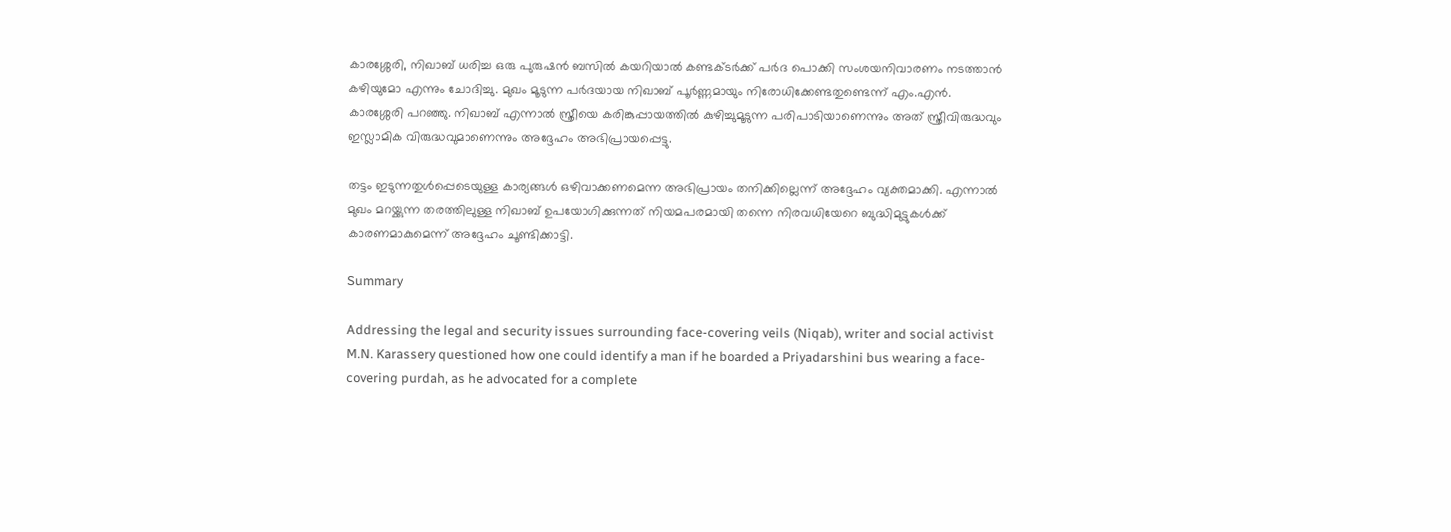കാരശ്ശേരി, നിഖാബ് ധരിച്ച ഒരു പുരുഷൻ ബസിൽ കയറിയാൽ കണ്ടക്ടർക്ക് പർദ പൊക്കി സംശയനിവാരണം നടത്താൻ കഴിയുമോ എന്നും ചോദിച്ചു. മുഖം മൂടുന്ന പർദയായ നിഖാബ് പൂർണ്ണമായും നിരോധിക്കേണ്ടതുണ്ടെന്ന് എം.എൻ. കാരശ്ശേരി പറഞ്ഞു. നിഖാബ് എന്നാൽ സ്ത്രീയെ കരിങ്കുപ്പായത്തിൽ കുഴിച്ചുമൂടുന്ന പരിപാടിയാണെന്നും അത് സ്ത്രീവിരുദ്ധവും ഇസ്ലാമിക വിരുദ്ധവുമാണെന്നും അദ്ദേഹം അഭിപ്രായപ്പെട്ടു.

തട്ടം ഇടുന്നതുൾപ്പെടെയുള്ള കാര്യങ്ങൾ ഒഴിവാക്കണമെന്ന അഭിപ്രായം തനിക്കില്ലെന്ന് അദ്ദേഹം വ്യക്തമാക്കി. എന്നാൽ മുഖം മറയ്ക്കുന്ന തരത്തിലുള്ള നിഖാബ് ഉപയോഗിക്കുന്നത് നിയമപരമായി തന്നെ നിരവധിയേറെ ബുദ്ധിമുട്ടുകൾക്ക് കാരണമാകുമെന്ന് അദ്ദേഹം ചൂണ്ടിക്കാട്ടി.

Summary

Addressing the legal and security issues surrounding face-covering veils (Niqab), writer and social activist M.N. Karassery questioned how one could identify a man if he boarded a Priyadarshini bus wearing a face-covering purdah, as he advocated for a complete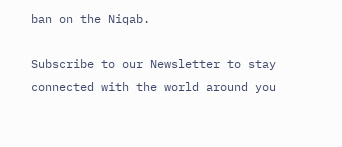ban on the Niqab.

Subscribe to our Newsletter to stay connected with the world around you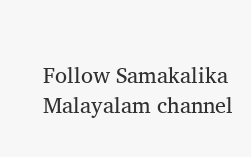Follow Samakalika Malayalam channel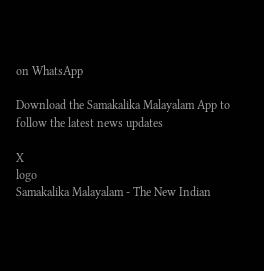on WhatsApp

Download the Samakalika Malayalam App to follow the latest news updates

X
logo
Samakalika Malayalam - The New Indian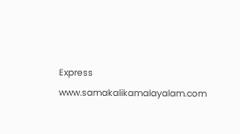Express
www.samakalikamalayalam.com